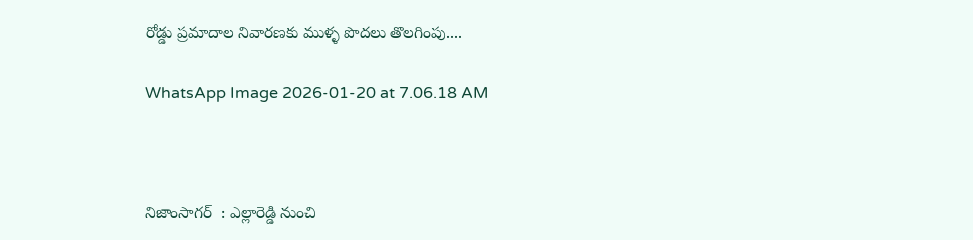రోడ్డు ప్రమాదాల నివారణకు ముళ్ళ పొదలు తొలగింపు....

WhatsApp Image 2026-01-20 at 7.06.18 AM



నిజాంసాగర్  : ఎల్లారెడ్డి నుంచి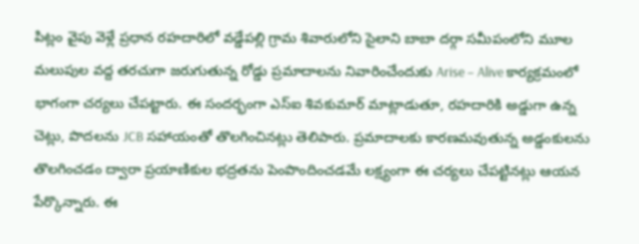పిట్లం వైపు వెళ్లే ప్రధాన రహదారిలో వడ్డేపల్లి గ్రామ శివారులోని సైలాని బాబా దర్గా సమీపంలోని మూల మలుపుల వద్ద తరచుగా జరుగుతున్న రోడ్డు ప్రమాదాలను నివారించేందుకు Arise – Alive కార్యక్రమంలో భాగంగా చర్యలు చేపట్టారు. ఈ సందర్భంగా ఎస్ఐ శివకుమార్ మాట్లాడుతూ, రహదారికి అడ్డుగా ఉన్న చెట్లు, పొదలను JCB సహాయంతో తొలగించినట్లు తెలిపారు. ప్రమాదాలకు కారణమవుతున్న అడ్డంకులను తొలగించడం ద్వారా ప్రయాణికుల భద్రతను పెంపొందించడమే లక్ష్యంగా ఈ చర్యలు చేపట్టినట్లు ఆయన పేర్కొన్నారు. ఈ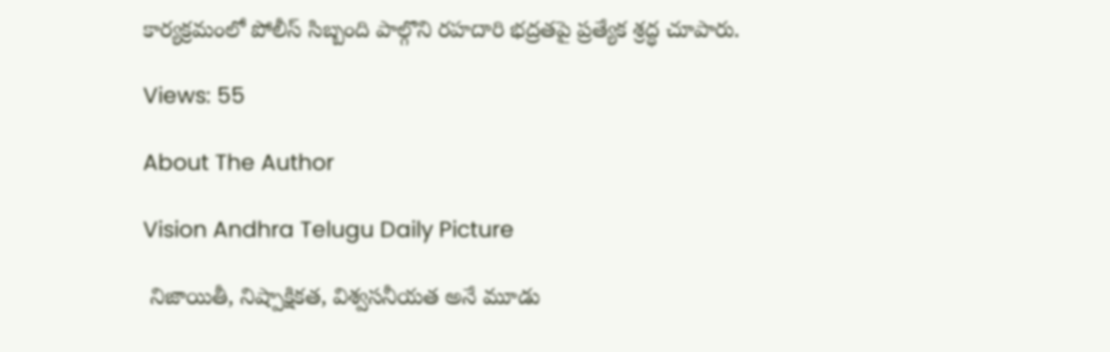కార్యక్రమంలో పోలీస్ సిబ్బంది పాల్గొని రహదారి భద్రతపై ప్రత్యేక శ్రద్ధ చూపారు.

Views: 55

About The Author

Vision Andhra Telugu Daily Picture

 నిజాయితీ, నిష్పాక్షికత, విశ్వసనీయత అనే మూడు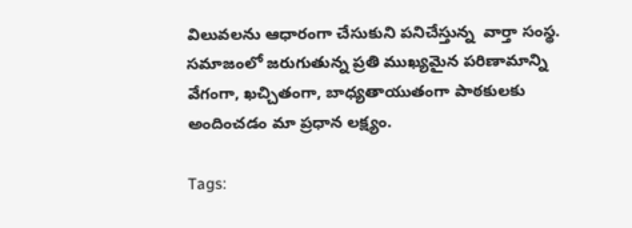విలువలను ఆధారంగా చేసుకుని పనిచేస్తున్న  వార్తా సంస్థ. సమాజంలో జరుగుతున్న ప్రతి ముఖ్యమైన పరిణామాన్ని వేగంగా, ఖచ్చితంగా, బాధ్యతాయుతంగా పాఠకులకు అందించడం మా ప్రధాన లక్ష్యం.

Tags: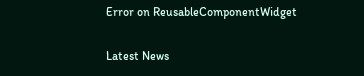Error on ReusableComponentWidget

Latest News